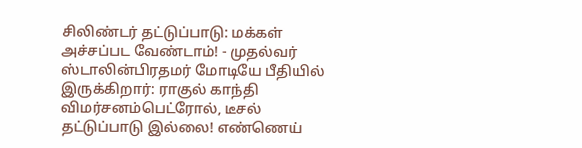சிலிண்டர் தட்டுப்பாடு: மக்கள் அச்சப்பட வேண்டாம்! - முதல்வர் ஸ்டாலின்பிரதமர் மோடியே பீதியில் இருக்கிறார்: ராகுல் காந்தி விமர்சனம்பெட்ரோல், டீசல் தட்டுப்பாடு இல்லை! எண்ணெய்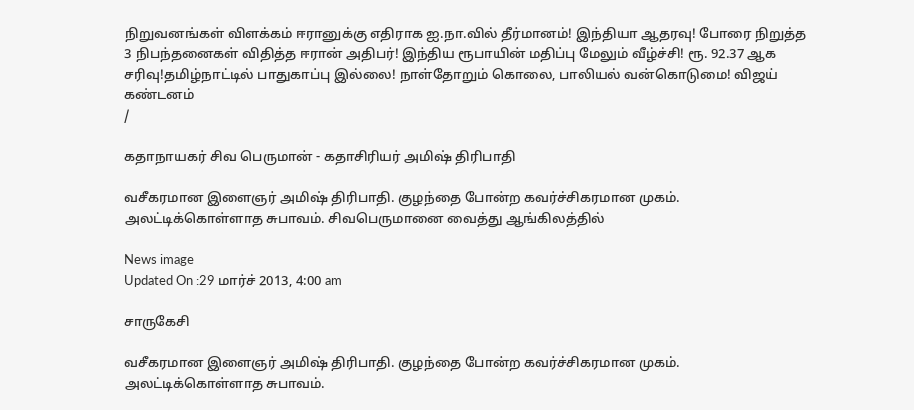நிறுவனங்கள் விளக்கம் ஈரானுக்கு எதிராக ஐ.நா.வில் தீர்மானம்! இந்தியா ஆதரவு! போரை நிறுத்த 3 நிபந்தனைகள் விதித்த ஈரான் அதிபர்! இந்திய ரூபாயின் மதிப்பு மேலும் வீழ்ச்சி! ரூ. 92.37 ஆக சரிவு!தமிழ்நாட்டில் பாதுகாப்பு இல்லை! நாள்தோறும் கொலை, பாலியல் வன்கொடுமை! விஜய் கண்டனம்
/

கதாநாயகர் சிவ பெருமான் - கதாசிரியர் அமிஷ் திரிபாதி

வசீகரமான இளைஞர் அமிஷ் திரிபாதி. குழந்தை போன்ற கவர்ச்சிகரமான முகம். அலட்டிக்கொள்ளாத சுபாவம். சிவபெருமானை வைத்து ஆங்கிலத்தில்

News image
Updated On :29 மார்ச் 2013, 4:00 am

சாருகேசி

வசீகரமான இளைஞர் அமிஷ் திரிபாதி. குழந்தை போன்ற கவர்ச்சிகரமான முகம். அலட்டிக்கொள்ளாத சுபாவம்.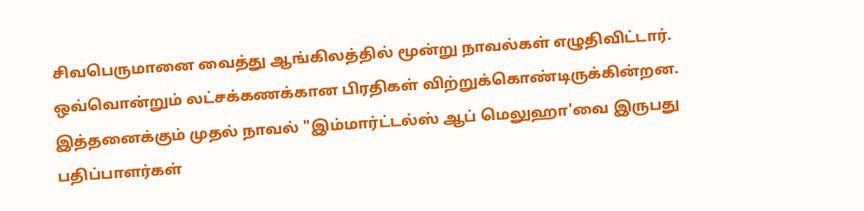சிவபெருமானை வைத்து ஆங்கிலத்தில் மூன்று நாவல்கள் எழுதிவிட்டார். ஒவ்வொன்றும் லட்சக்கணக்கான பிரதிகள் விற்றுக்கொண்டிருக்கின்றன. இத்தனைக்கும் முதல் நாவல் "இம்மார்ட்டல்ஸ் ஆப் மெலுஹா'வை இருபது பதிப்பாளர்கள்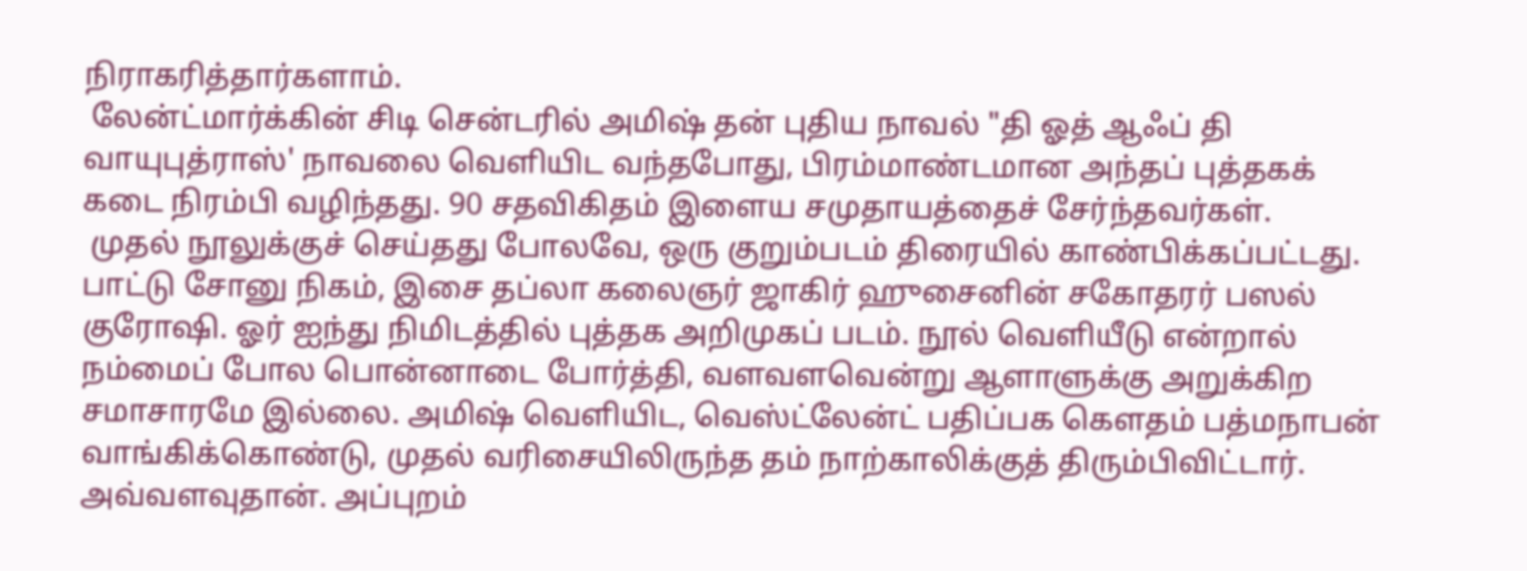நிராகரித்தார்களாம்.
 லேன்ட்மார்க்கின் சிடி சென்டரில் அமிஷ் தன் புதிய நாவல் "தி ஓத் ஆஃப் தி வாயுபுத்ராஸ்' நாவலை வெளியிட வந்தபோது, பிரம்மாண்டமான அந்தப் புத்தகக் கடை நிரம்பி வழிந்தது. 90 சதவிகிதம் இளைய சமுதாயத்தைச் சேர்ந்தவர்கள்.
 முதல் நூலுக்குச் செய்தது போலவே, ஒரு குறும்படம் திரையில் காண்பிக்கப்பட்டது. பாட்டு சோனு நிகம், இசை தப்லா கலைஞர் ஜாகிர் ஹுசைனின் சகோதரர் பஸல் குரோஷி. ஓர் ஐந்து நிமிடத்தில் புத்தக அறிமுகப் படம். நூல் வெளியீடு என்றால் நம்மைப் போல பொன்னாடை போர்த்தி, வளவளவென்று ஆளாளுக்கு அறுக்கிற சமாசாரமே இல்லை. அமிஷ் வெளியிட, வெஸ்ட்லேன்ட் பதிப்பக கௌதம் பத்மநாபன் வாங்கிக்கொண்டு, முதல் வரிசையிலிருந்த தம் நாற்காலிக்குத் திரும்பிவிட்டார். அவ்வளவுதான். அப்புறம்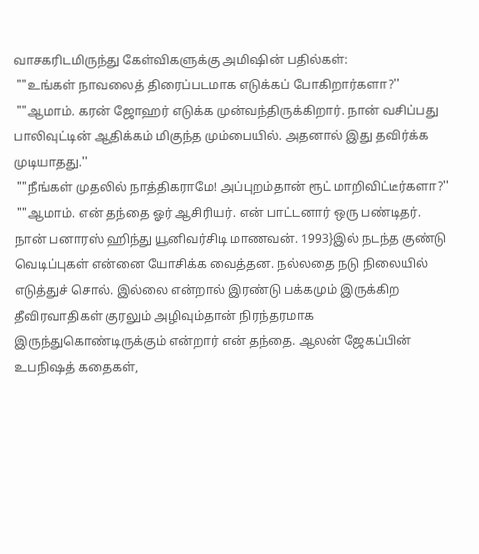வாசகரிடமிருந்து கேள்விகளுக்கு அமிஷின் பதில்கள்:
 ""உங்கள் நாவலைத் திரைப்படமாக எடுக்கப் போகிறார்களா?''
 ""ஆமாம். கரன் ஜோஹர் எடுக்க முன்வந்திருக்கிறார். நான் வசிப்பது பாலிவுட்டின் ஆதிக்கம் மிகுந்த மும்பையில். அதனால் இது தவிர்க்க முடியாதது.''
 ""நீங்கள் முதலில் நாத்திகராமே! அப்புறம்தான் ரூட் மாறிவிட்டீர்களா?''
 ""ஆமாம். என் தந்தை ஓர் ஆசிரியர். என் பாட்டனார் ஒரு பண்டிதர். நான் பனாரஸ் ஹிந்து யூனிவர்சிடி மாணவன். 1993}இல் நடந்த குண்டு வெடிப்புகள் என்னை யோசிக்க வைத்தன. நல்லதை நடு நிலையில் எடுத்துச் சொல். இல்லை என்றால் இரண்டு பக்கமும் இருக்கிற தீவிரவாதிகள் குரலும் அழிவும்தான் நிரந்தரமாக இருந்துகொண்டிருக்கும் என்றார் என் தந்தை. ஆலன் ஜேகப்பின் உபநிஷத் கதைகள்,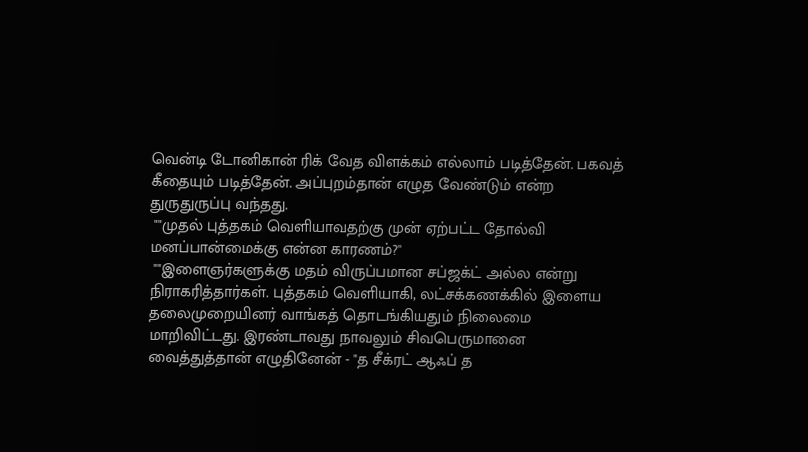வென்டி டோனிகான் ரிக் வேத விளக்கம் எல்லாம் படித்தேன். பகவத் கீதையும் படித்தேன். அப்புறம்தான் எழுத வேண்டும் என்ற துருதுருப்பு வந்தது.
 ""முதல் புத்தகம் வெளியாவதற்கு முன் ஏற்பட்ட தோல்வி மனப்பான்மைக்கு என்ன காரணம்?''
 ""இளைஞர்களுக்கு மதம் விருப்பமான சப்ஜக்ட் அல்ல என்று நிராகரித்தார்கள். புத்தகம் வெளியாகி, லட்சக்கணக்கில் இளைய தலைமுறையினர் வாங்கத் தொடங்கியதும் நிலைமை மாறிவிட்டது. இரண்டாவது நாவலும் சிவபெருமானை வைத்துத்தான் எழுதினேன் - "த சீக்ரட் ஆஃப் த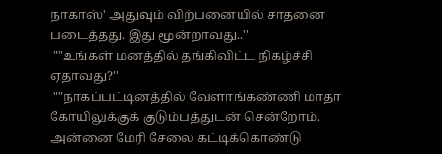நாகாஸ்' அதுவும் விற்பனையில் சாதனை படைத்தது. இது மூன்றாவது..''
 ""உங்கள் மனத்தில் தங்கிவிட்ட நிகழ்ச்சி ஏதாவது?''
 ""நாகப்பட்டினத்தில் வேளாங்கண்ணி மாதா கோயிலுக்குக் குடும்பத்துடன் சென்றோம். அன்னை மேரி சேலை கட்டிக்கொண்டு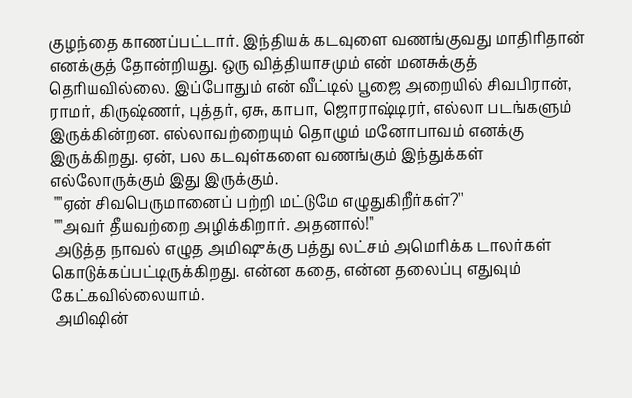குழந்தை காணப்பட்டார். இந்தியக் கடவுளை வணங்குவது மாதிரிதான் எனக்குத் தோன்றியது. ஒரு வித்தியாசமும் என் மனசுக்குத் தெரியவில்லை. இப்போதும் என் வீட்டில் பூஜை அறையில் சிவபிரான், ராமர், கிருஷ்ணர், புத்தர், ஏசு, காபா, ஜொராஷ்டிரர், எல்லா படங்களும் இருக்கின்றன. எல்லாவற்றையும் தொழும் மனோபாவம் எனக்கு இருக்கிறது. ஏன், பல கடவுள்களை வணங்கும் இந்துக்கள் எல்லோருக்கும் இது இருக்கும்.
 ""ஏன் சிவபெருமானைப் பற்றி மட்டுமே எழுதுகிறீர்கள்?''
 ""அவர் தீயவற்றை அழிக்கிறார். அதனால்!''
 அடுத்த நாவல் எழுத அமிஷுக்கு பத்து லட்சம் அமெரிக்க டாலர்கள் கொடுக்கப்பட்டிருக்கிறது. என்ன கதை, என்ன தலைப்பு எதுவும் கேட்கவில்லையாம்.
 அமிஷின்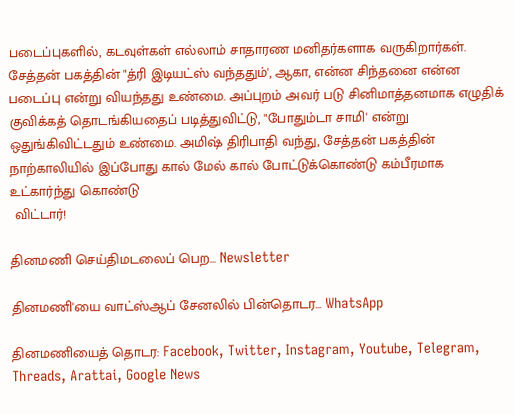படைப்புகளில், கடவுள்கள் எல்லாம் சாதாரண மனிதர்களாக வருகிறார்கள். சேத்தன் பகத்தின் "த்ரி இடியட்ஸ் வந்ததும்', ஆகா, என்ன சிந்தனை என்ன படைப்பு என்று வியந்தது உண்மை. அப்புறம் அவர் படு சினிமாத்தனமாக எழுதிக் குவிக்கத் தொடங்கியதைப் படித்துவிட்டு, "போதும்டா சாமி' என்று ஒதுங்கிவிட்டதும் உண்மை. அமிஷ் திரிபாதி வந்து, சேத்தன் பகத்தின் நாற்காலியில் இப்போது கால் மேல் கால் போட்டுக்கொண்டு கம்பீரமாக உட்கார்ந்து கொண்டு
 விட்டார்!

தினமணி செய்திமடலைப் பெற... Newsletter

தினமணி'யை வாட்ஸ்ஆப் சேனலில் பின்தொடர... WhatsApp

தினமணியைத் தொடர: Facebook, Twitter, Instagram, Youtube, Telegram, Threads, Arattai, Google News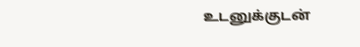உடனுக்குடன்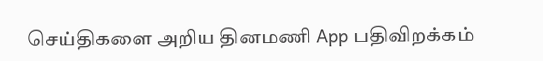செய்திகளை அறிய தினமணி App பதிவிறக்கம்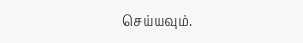செய்யவும்.